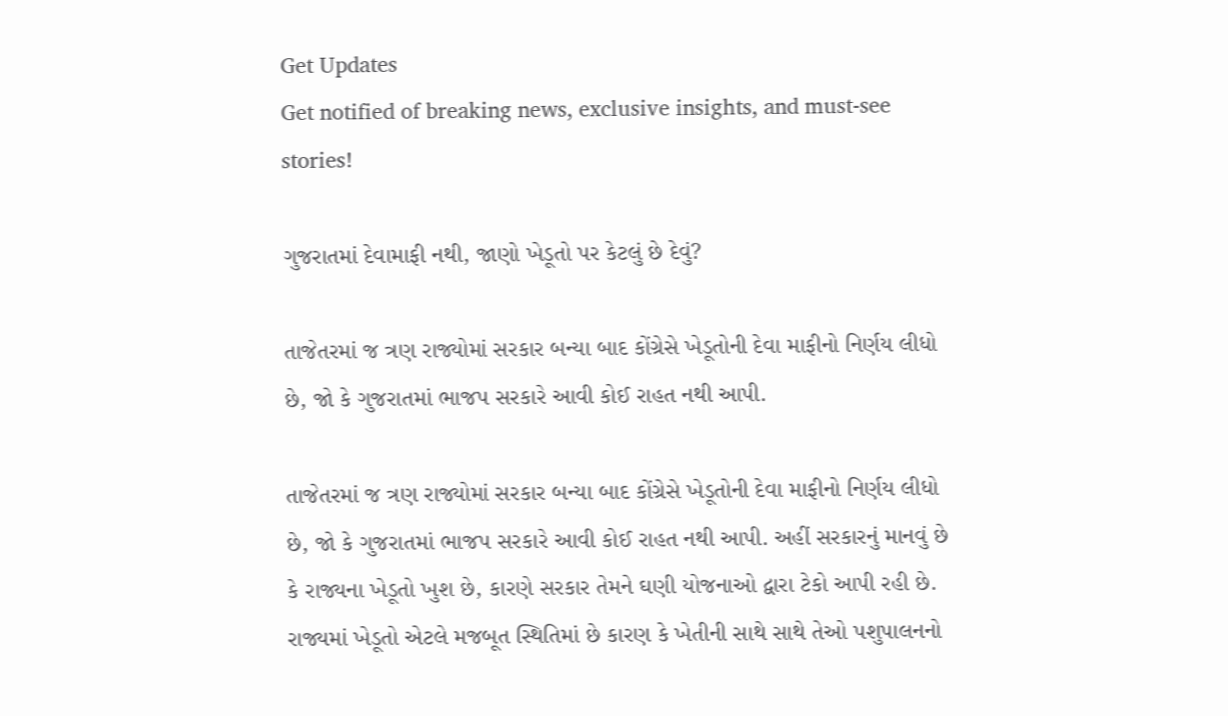Get Updates
Get notified of breaking news, exclusive insights, and must-see stories!

ગુજરાતમાં દેવામાફી નથી, જાણો ખેડૂતો પર કેટલું છે દેવું?

તાજેતરમાં જ ત્રણ રાજ્યોમાં સરકાર બન્યા બાદ કોંગ્રેસે ખેડૂતોની દેવા માફીનો નિર્ણય લીધો છે, જો કે ગુજરાતમાં ભાજપ સરકારે આવી કોઈ રાહત નથી આપી.

તાજેતરમાં જ ત્રણ રાજ્યોમાં સરકાર બન્યા બાદ કોંગ્રેસે ખેડૂતોની દેવા માફીનો નિર્ણય લીધો છે, જો કે ગુજરાતમાં ભાજપ સરકારે આવી કોઈ રાહત નથી આપી. અહીં સરકારનું માનવું છે કે રાજ્યના ખેડૂતો ખુશ છે, કારણે સરકાર તેમને ઘણી યોજનાઓ દ્વારા ટેકો આપી રહી છે. રાજ્યમાં ખેડૂતો એટલે મજબૂત સ્થિતિમાં છે કારણ કે ખેતીની સાથે સાથે તેઓ પશુપાલનનો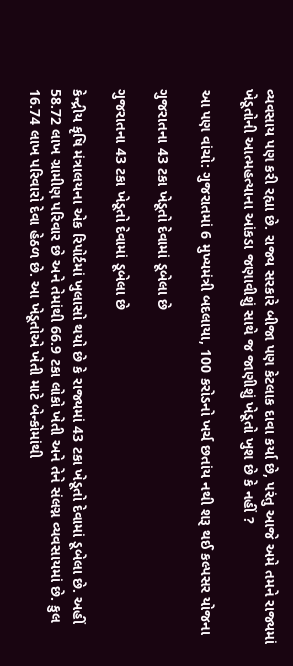વ્યવસાય પણ કરી રહ્યા છે. રાજ્ય સરકારે બીજા પણ કેટલાક દાવા કર્યા છે, પરંતુ આજે અમે તમને રાજ્યમાં ખેડૂતોની આત્મહત્યાના આંકડા જણાવીશું સાથે જ જાણીશું ખેડૂતો ખુશ છે કે નહીં ?

આ પણ વાંચો: ગુજરાતમાં 6 મુખ્યમંત્રી બદલાયા, 100 કરોડનો ખર્ચ છતાંય નથી શરૂ થઈ કલ્પસર યોજના

ગુજરાતના 43 ટકા ખેડૂતો દેવામાં ડૂબેલા છે

ગુજરાતના 43 ટકા ખેડૂતો દેવામાં ડૂબેલા છે

કેન્દ્રીય કૃષિ મંત્રાલયના એક રિપોર્ટમાં ખુલાસો થયો છે કે રાજ્યમાં 43 ટકા ખેડૂતો દેવામાં ડૂબેલા છે. અહીં 58.72 લાખ ગ્રામીણ પરિવાર છે અને તેમાંથી 66.9 ટકા લોકો ખેતી અને તેને સંલગ્ન વ્યવસાયમાં છે. કુલ 16.74 લાખ પરિવારો દેવા હેઠળ છે. આ ખેડૂતોએ ખેતી માટે બેન્કોમાંથી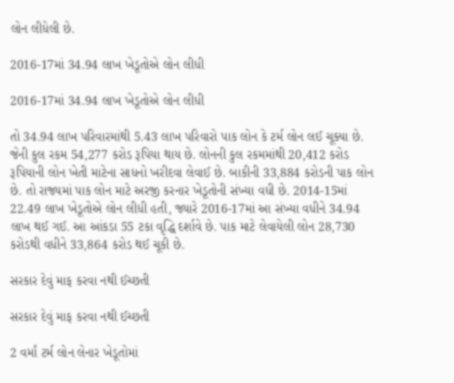લોન લીધેલી છે.

2016-17માં 34.94 લાખ ખેડૂતોએ લોન લીધી

2016-17માં 34.94 લાખ ખેડૂતોએ લોન લીધી

તો 34.94 લાખ પરિવારમાંથી 5.43 લાખ પરિવારો પાક લોન કે ટર્મ લોન લઈ ચૂક્યા છે. જેની કુલ રકમ 54,277 કરોડ રૂપિયા થાય છે. લોનની કુલ રકમમાંથી 20,412 કરોડ રૂપિયાની લોન ખેતી માટેના સાધનો ખરીદવા લેવાઈ છે. બાકીની 33,884 કરોડની પાક લોન છે. તો રાજ્યમાં પાક લોન માટે અરજી કરનાર ખેડૂતોની સંખ્યા વધી છે. 2014-15માં 22.49 લાખ ખેડૂતોએ લોન લીધી હતી, જ્યારે 2016-17માં આ સંખ્યા વધીને 34.94 લાખ થઈ ગઈ. આ આંકડા 55 ટકા વૃદ્ધિ દર્શાવે છે. પાક માટે લેવાયેલી લોન 28,730 કરોડથી વધીને 33,864 કરોડ થઈ ચૂકી છે.

સરકાર દેવું માફ કરવા નથી ઈચ્છતી

સરકાર દેવું માફ કરવા નથી ઈચ્છતી

2 વર્માં ટર્મ લોન લેનાર ખેડૂતોમાં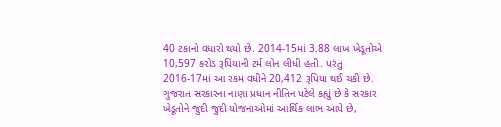40 ટકાનો વધારો થયો છે. 2014-15માં 3.88 લાખ ખેડૂતોએ 10,597 કરોડ રૂપિયાની ટર્મ લોન લીધી હતી. પરંતુ 2016-17માં આ રકમ વધીને 20,412 રૂપિયા થઈ ચકી છે. ગુજરાત સરકારના નાણા પ્રધાન નીતિન પટેલે કહ્યું છે કે સરકાર ખેડૂતોને જુદી જુદી યોજનાઓમાં આર્થિક લાભ આપે છે,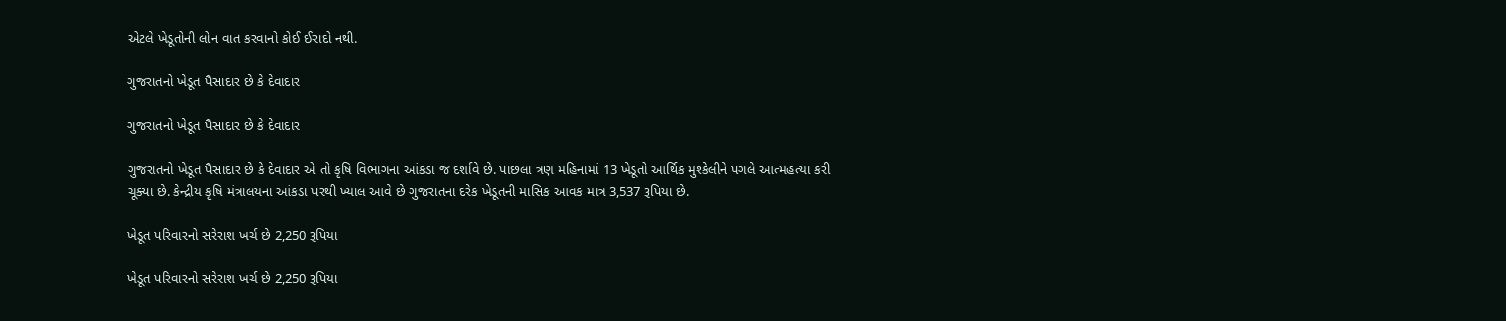એટલે ખેડૂતોની લોન વાત કરવાનો કોઈ ઈરાદો નથી.

ગુજરાતનો ખેડૂત પૈસાદાર છે કે દેવાદાર

ગુજરાતનો ખેડૂત પૈસાદાર છે કે દેવાદાર

ગુજરાતનો ખેડૂત પૈસાદાર છે કે દેવાદાર એ તો કૃષિ વિભાગના આંકડા જ દર્શાવે છે. પાછલા ત્રણ મહિનામાં 13 ખેડૂતો આર્થિક મુશ્કેલીને પગલે આત્મહત્યા કરી ચૂક્યા છે. કેન્દ્રીય કૃષિ મંત્રાલયના આંકડા પરથી ખ્યાલ આવે છે ગુજરાતના દરેક ખેડૂતની માસિક આવક માત્ર 3,537 રૂપિયા છે.

ખેડૂત પરિવારનો સરેરાશ ખર્ચ છે 2,250 રૂપિયા

ખેડૂત પરિવારનો સરેરાશ ખર્ચ છે 2,250 રૂપિયા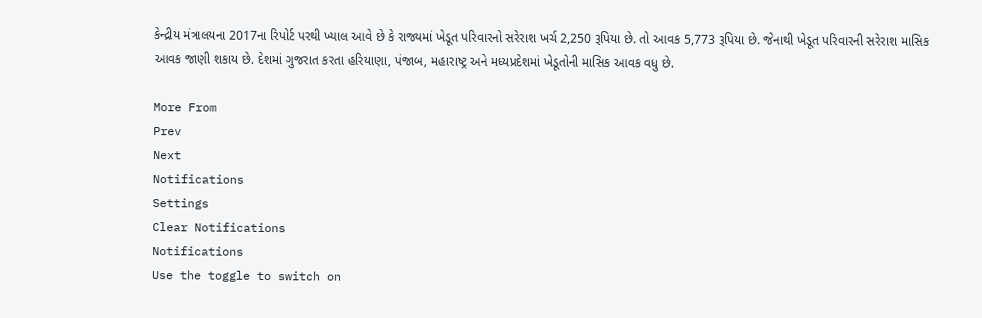કેન્દ્રીય મંત્રાલયના 2017ના રિપોર્ટ પરથી ખ્યાલ આવે છે કે રાજ્યમાં ખેડૂત પરિવારનો સરેરાશ ખર્ચ 2,250 રૂપિયા છે. તો આવક 5,773 રૂપિયા છે. જેનાથી ખેડૂત પરિવારની સરેરાશ માસિક આવક જાણી શકાય છે. દેશમાં ગુજરાત કરતા હરિયાણા, પંજાબ, મહારાષ્ટ્ર અને મધ્યપ્રદેશમાં ખેડૂતોની માસિક આવક વધુ છે.

More From
Prev
Next
Notifications
Settings
Clear Notifications
Notifications
Use the toggle to switch on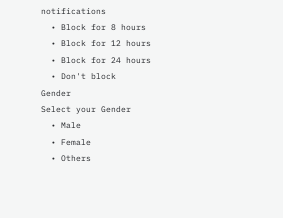notifications
  • Block for 8 hours
  • Block for 12 hours
  • Block for 24 hours
  • Don't block
Gender
Select your Gender
  • Male
  • Female
  • Others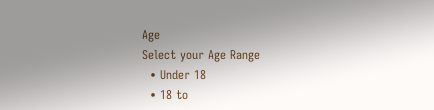Age
Select your Age Range
  • Under 18
  • 18 to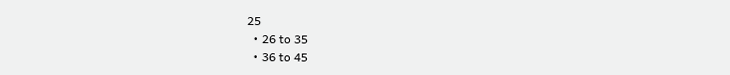25
  • 26 to 35
  • 36 to 45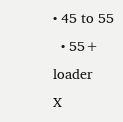• 45 to 55
  • 55+
loader
X